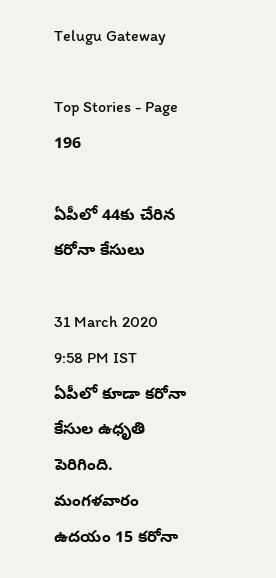Telugu Gateway

Top Stories - Page 196

ఏపీలో 44కు చేరిన కరోనా కేసులు

31 March 2020 9:58 PM IST
ఏపీలో కూడా కరోనా కేసుల ఉధృతి పెరిగింది. మంగళవారం ఉదయం 15 కరోనా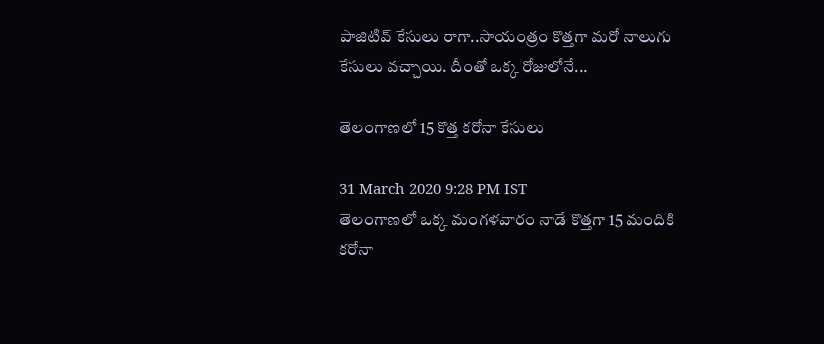పాజిటివ్ కేసులు రాగా..సాయంత్రం కొత్తగా మరో నాలుగు కేసులు వచ్చాయి. దీంతో ఒక్క రోజులోనే...

తెలంగాణలో 15 కొత్త కరోనా కేసులు

31 March 2020 9:28 PM IST
తెలంగాణలో ఒక్క మంగళవారం నాడే కొత్తగా 15 మందికి కరోనా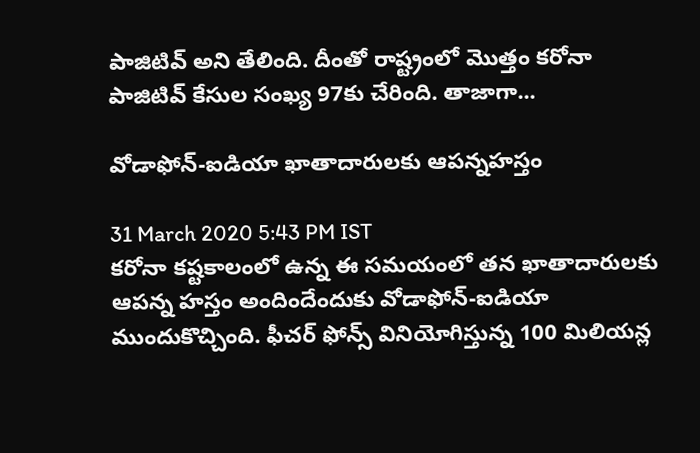పాజిటివ్ అని తేలింది. దీంతో రాష్ట్రంలో మొత్తం కరోనా పాజిటివ్ కేసుల సంఖ్య 97కు చేరింది. తాజాగా...

వోడాఫోన్-ఐడియా ఖాతాదారులకు ఆపన్నహస్తం

31 March 2020 5:43 PM IST
కరోనా కష్టకాలంలో ఉన్న ఈ సమయంలో తన ఖాతాదారులకు ఆపన్న హస్తం అందిందేందుకు వోడాఫోన్-ఐడియా ముందుకొచ్చింది. ఫీచర్ ఫోన్స్ వినియోగిస్తున్న 100 మిలియన్ల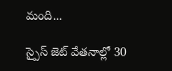మంది...

స్పైస్ జెట్ వేతనాల్లో 30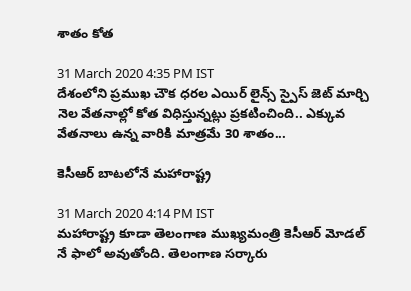శాతం కోత

31 March 2020 4:35 PM IST
దేశంలోని ప్రముఖ చౌక ధరల ఎయిర్ లైన్స్ స్పైస్ జెట్ మార్చి నెల వేతనాల్లో కోత విధిస్తున్నట్లు ప్రకటించింది.. ఎక్కువ వేతనాలు ఉన్న వారికి మాత్రమే 30 శాతం...

కెసీఆర్ బాటలోనే మహారాష్ట్ర

31 March 2020 4:14 PM IST
మహారాష్ట్ర కూడా తెలంగాణ ముఖ్యమంత్రి కెసీఆర్ మోడల్ నే ఫాలో అవుతోంది. తెలంగాణ సర్కారు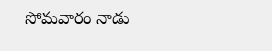సోమవారం నాడు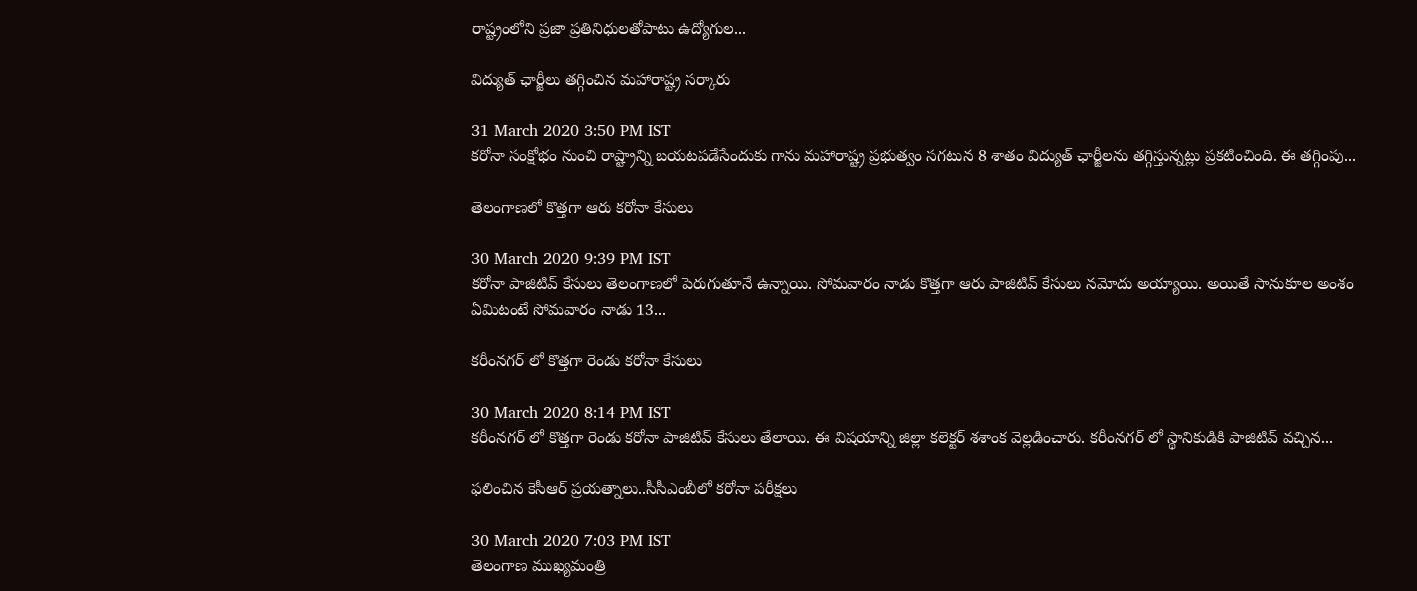రాష్ట్రంలోని ప్రజా ప్రతినిధులతోపాటు ఉద్యోగుల...

విద్యుత్ ఛార్జీలు తగ్గించిన మహారాష్ట్ర సర్కారు

31 March 2020 3:50 PM IST
కరోనా సంక్షోభం నుంచి రాష్ట్రాన్ని బయటపడేసేందుకు గాను మహారాష్ట్ర ప్రభుత్వం సగటున 8 శాతం విద్యుత్ ఛార్జీలను తగ్గిస్తున్నట్లు ప్రకటించింది. ఈ తగ్గింపు...

తెలంగాణలో కొత్తగా ఆరు కరోనా కేసులు

30 March 2020 9:39 PM IST
కరోనా పాజిటివ్ కేసులు తెలంగాణలో పెరుగుతూనే ఉన్నాయి. సోమవారం నాడు కొత్తగా ఆరు పాజిటివ్ కేసులు నమోదు అయ్యాయి. అయితే సానుకూల అంశం ఏమిటంటే సోమవారం నాడు 13...

కరీంనగర్ లో కొత్తగా రెండు కరోనా కేసులు

30 March 2020 8:14 PM IST
కరీంనగర్ లో కొత్తగా రెండు కరోనా పాజిటివ్ కేసులు తేలాయి. ఈ విషయాన్ని జిల్లా కలెక్టర్ శశాంక వెల్లడించారు. కరీంనగర్ లో స్థానికుడికి పాజిటివ్ వచ్చిన...

ఫలించిన కెసీఆర్ ప్రయత్నాలు..సీసీఎంబీలో కరోనా పరీక్షలు

30 March 2020 7:03 PM IST
తెలంగాణ ముఖ్యమంత్రి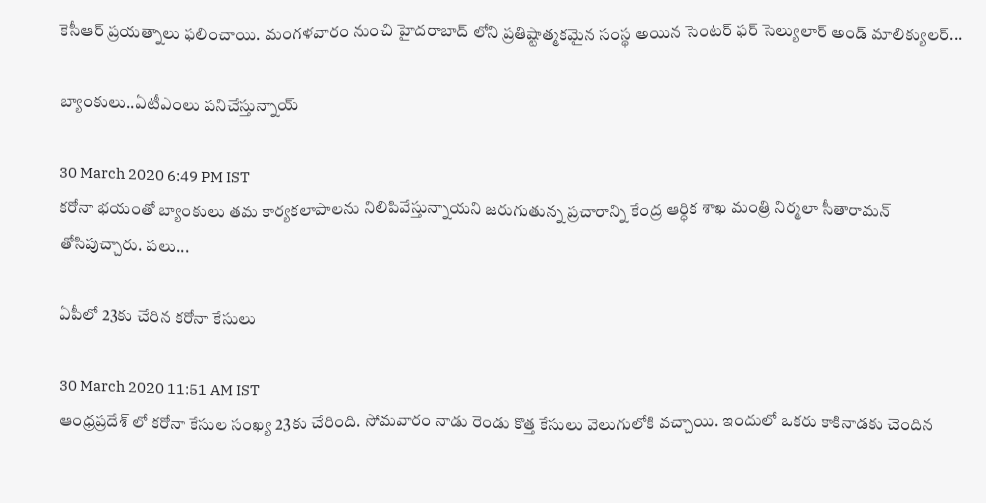కెసీఆర్ ప్రయత్నాలు ఫలించాయి. మంగళవారం నుంచి హైదరాబాద్ లోని ప్రతిష్టాత్మకమైన సంస్థ అయిన సెంటర్ ఫర్ సెల్యులార్ అండ్ మాలిక్యులర్...

బ్యాంకులు..ఏటీఎంలు పనిచేస్తున్నాయ్

30 March 2020 6:49 PM IST
కరోనా భయంతో బ్యాంకులు తమ కార్యకలాపాలను నిలిపివేస్తున్నాయని జరుగుతున్న ప్రచారాన్ని కేంద్ర ఆర్ధిక శాఖ మంత్రి నిర్మలా సీతారామన్ తోసిపుచ్చారు. పలు...

ఏపీలో 23కు చేరిన కరోనా కేసులు

30 March 2020 11:51 AM IST
ఆంధ్రప్రదేశ్ లో కరోనా కేసుల సంఖ్య 23కు చేరింది. సోమవారం నాడు రెండు కొత్త కేసులు వెలుగులోకి వచ్చాయి. ఇందులో ఒకరు కాకినాడకు చెందిన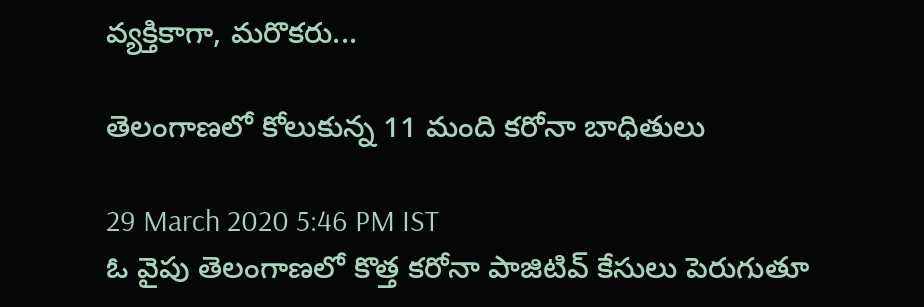వ్యక్తికాగా, మరొకరు...

తెలంగాణలో కోలుకున్న 11 మంది కరోనా బాధితులు

29 March 2020 5:46 PM IST
ఓ వైపు తెలంగాణలో కొత్త కరోనా పాజిటివ్ కేసులు పెరుగుతూ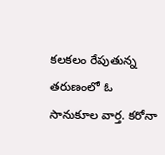కలకలం రేపుతున్న తరుణంలో ఓ సానుకూల వార్త. కరోనా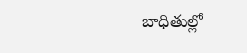బాధితుల్లో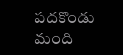పదకొండు మంది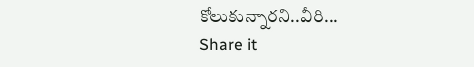కోలుకున్నారని..వీరి...
Share it